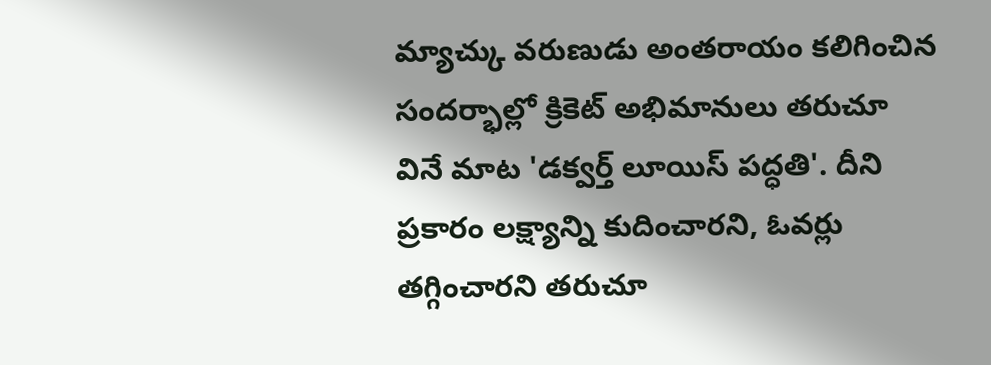మ్యాచ్కు వరుణుడు అంతరాయం కలిగించిన సందర్భాల్లో క్రికెట్ అభిమానులు తరుచూ వినే మాట 'డక్వర్త్ లూయిస్ పద్ధతి'. దీని ప్రకారం లక్ష్యాన్ని కుదించారని, ఓవర్లు తగ్గించారని తరుచూ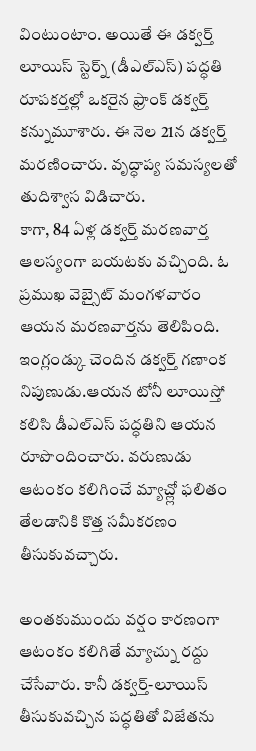వింటుంటాం. అయితే ఈ డక్వర్త్ లూయిస్ స్టెర్న్ (డీఎల్ఎస్) పద్ధతి రూపకర్తల్లో ఒకరైన ఫ్రాంక్ డక్వర్త్ కన్నుమూశారు. ఈ నెల 21న డక్వర్త్ మరణించారు. వృద్ధాప్య సమస్యలతో తుదిశ్వాస విడిచారు.
కాగా, 84 ఏళ్ల డక్వర్త్ మరణవార్త ఆలస్యంగా బయటకు వచ్చింది. ఓ ప్రముఖ వెబ్సైట్ మంగళవారం ఆయన మరణవార్తను తెలిపింది. ఇంగ్లండ్కు చెందిన డక్వర్త్ గణాంక నిపుణుడు.ఆయన టోనీ లూయిస్తో కలిసి డీఎల్ఎస్ పద్ధతిని ఆయన రూపొందించారు. వరుణుడు ఆటంకం కలిగించే మ్యాచ్ల్లో ఫలితం తేలడానికి కొత్త సమీకరణం తీసుకువచ్చారు.

అంతకుముందు వర్షం కారణంగా ఆటంకం కలిగితే మ్యాచ్ను రద్దు చేసేవారు. కానీ డక్వర్త్-లూయిస్ తీసుకువచ్చిన పద్ధతితో విజేతను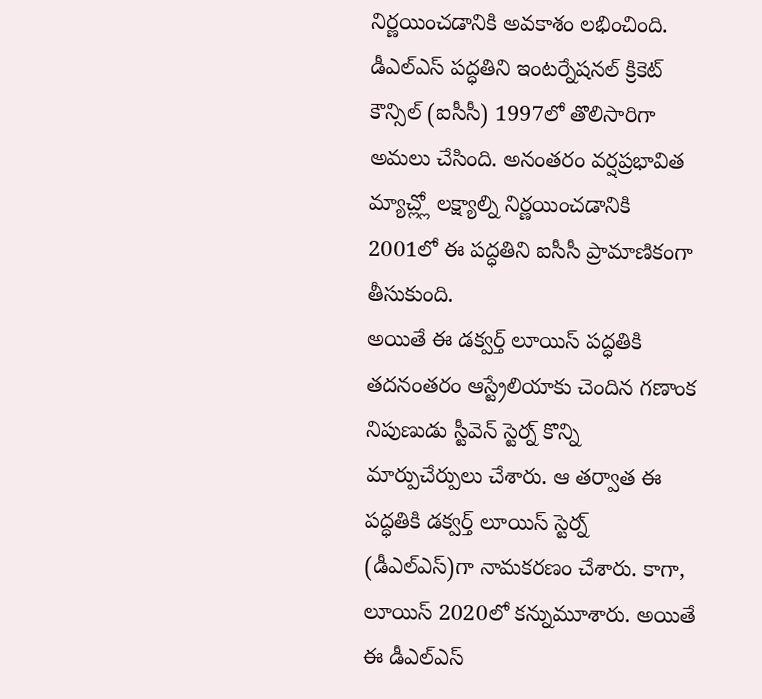నిర్ణయించడానికి అవకాశం లభించింది. డీఎల్ఎస్ పద్ధతిని ఇంటర్నేషనల్ క్రికెట్ కౌన్సిల్ (ఐసీసీ) 1997లో తొలిసారిగా అమలు చేసింది. అనంతరం వర్షప్రభావిత మ్యాచ్ల్లో లక్ష్యాల్ని నిర్ణయించడానికి 2001లో ఈ పద్ధతిని ఐసీసీ ప్రామాణికంగా తీసుకుంది.
అయితే ఈ డక్వర్త్ లూయిస్ పద్ధతికి తదనంతరం ఆస్ట్రేలియాకు చెందిన గణాంక నిపుణుడు స్టీవెన్ స్టెర్న్ కొన్ని మార్పుచేర్పులు చేశారు. ఆ తర్వాత ఈ పద్ధతికి డక్వర్త్ లూయిస్ స్టెర్న్ (డీఎల్ఎస్)గా నామకరణం చేశారు. కాగా, లూయిస్ 2020లో కన్నుమూశారు. అయితే ఈ డీఎల్ఎస్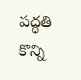పద్ధతి కొన్ని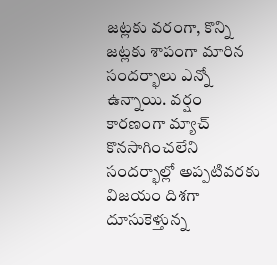జట్లకు వరంగా, కొన్ని జట్లకు శాపంగా మారిన సందర్భాలు ఎన్నో ఉన్నాయి. వర్షం కారణంగా మ్యాచ్ కొనసాగించలేని సందర్భాల్లో అప్పటివరకు విజయం దిశగా దూసుకెళ్తున్న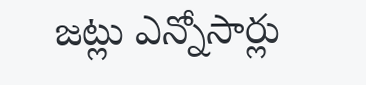జట్లు ఎన్నోసార్లు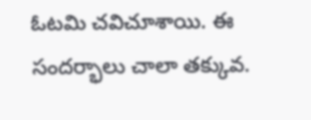ఓటమి చవిచూశాయి. ఈ సందర్భాలు చాలా తక్కువ.